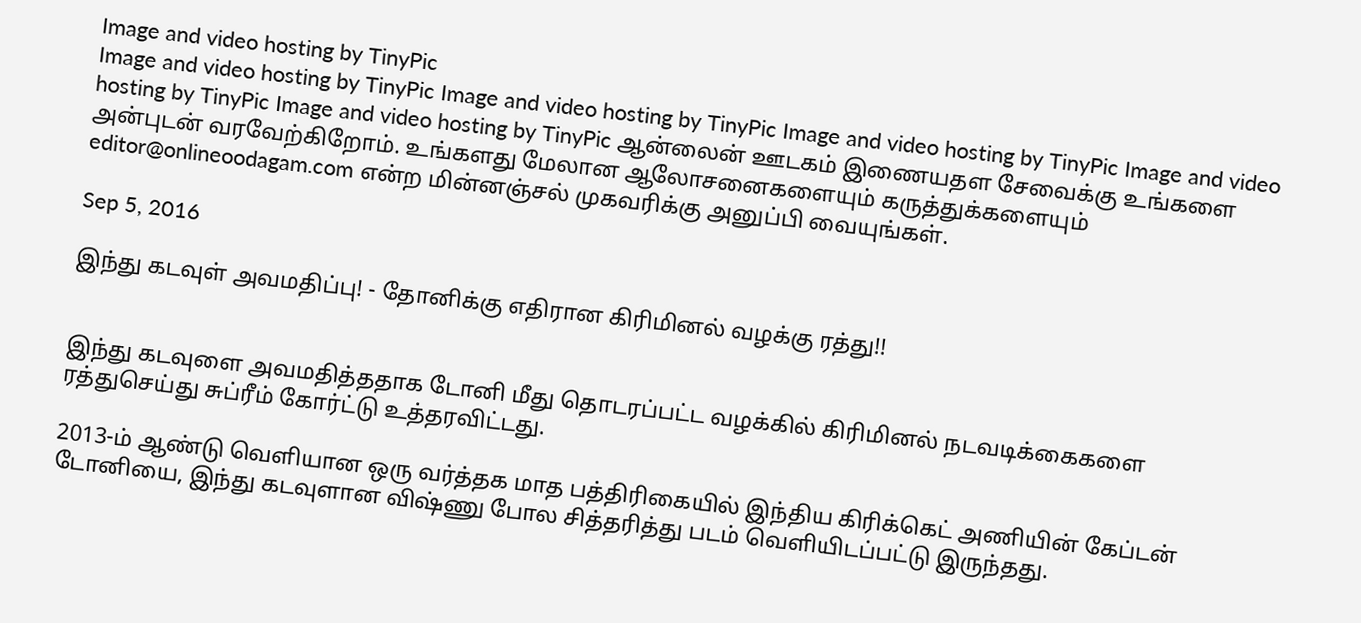Image and video hosting by TinyPic
Image and video hosting by TinyPic Image and video hosting by TinyPic Image and video hosting by TinyPic Image and video hosting by TinyPic Image and video hosting by TinyPic ஆன்லைன் ஊடகம் இணையதள சேவைக்கு உங்களை அன்புடன் வரவேற்கிறோம். உங்களது மேலான ஆலோசனைகளையும் கருத்துக்களையும் editor@onlineoodagam.com என்ற மின்னஞ்சல் முகவரிக்கு அனுப்பி வையுங்கள்.

Sep 5, 2016

இந்து கடவுள் அவமதிப்பு! - தோனிக்கு எதிரான கிரிமினல் வழக்கு ரத்து!!


இந்து கடவுளை அவமதித்ததாக டோனி மீது தொடரப்பட்ட வழக்கில் கிரிமினல் நடவடிக்கைகளை ரத்துசெய்து சுப்ரீம் கோர்ட்டு உத்தரவிட்டது.

2013-ம் ஆண்டு வெளியான ஒரு வர்த்தக மாத பத்திரிகையில் இந்திய கிரிக்கெட் அணியின் கேப்டன் டோனியை, இந்து கடவுளான விஷ்ணு போல சித்தரித்து படம் வெளியிடப்பட்டு இருந்தது.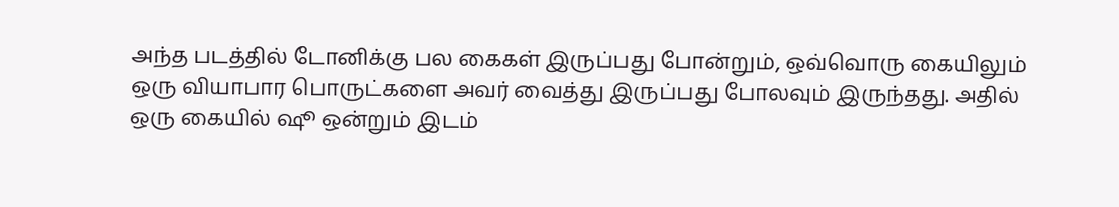அந்த படத்தில் டோனிக்கு பல கைகள் இருப்பது போன்றும், ஒவ்வொரு கையிலும் ஒரு வியாபார பொருட்களை அவர் வைத்து இருப்பது போலவும் இருந்தது. அதில் ஒரு கையில் ஷூ ஒன்றும் இடம்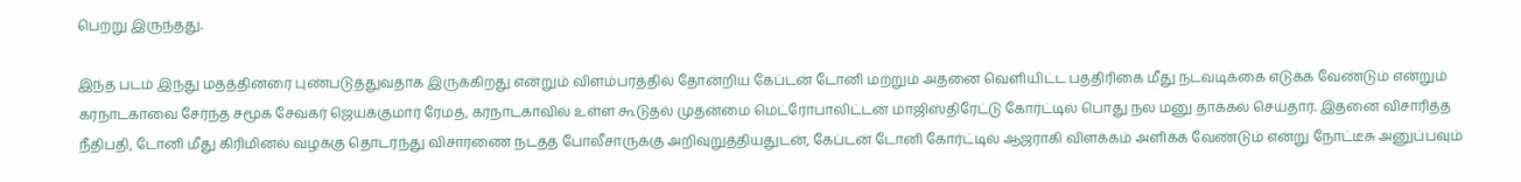பெற்று இருந்தது.

இந்த படம் இந்து மதத்தினரை புண்படுத்துவதாக இருக்கிறது என்றும் விளம்பரத்தில் தோன்றிய கேப்டன் டோனி மற்றும் அதனை வெளியிட்ட பத்திரிகை மீது நடவடிக்கை எடுக்க வேண்டும் என்றும் கர்நாடகாவை சேர்ந்த சமூக சேவகர் ஜெயக்குமார் ரேமத், கர்நாடகாவில் உள்ள கூடுதல் முதன்மை மெட்ரோபாலிட்டன் மாஜிஸ்திரேட்டு கோர்ட்டில் பொது நல மனு தாக்கல் செய்தார். இதனை விசாரித்த நீதிபதி, டோனி மீது கிரிமினல் வழக்கு தொடர்ந்து விசாரணை நடத்த போலீசாருக்கு அறிவுறுத்தியதுடன், கேப்டன் டோனி கோர்ட்டில் ஆஜராகி விளக்கம் அளிக்க வேண்டும் என்று நோட்டீசு அனுப்பவும்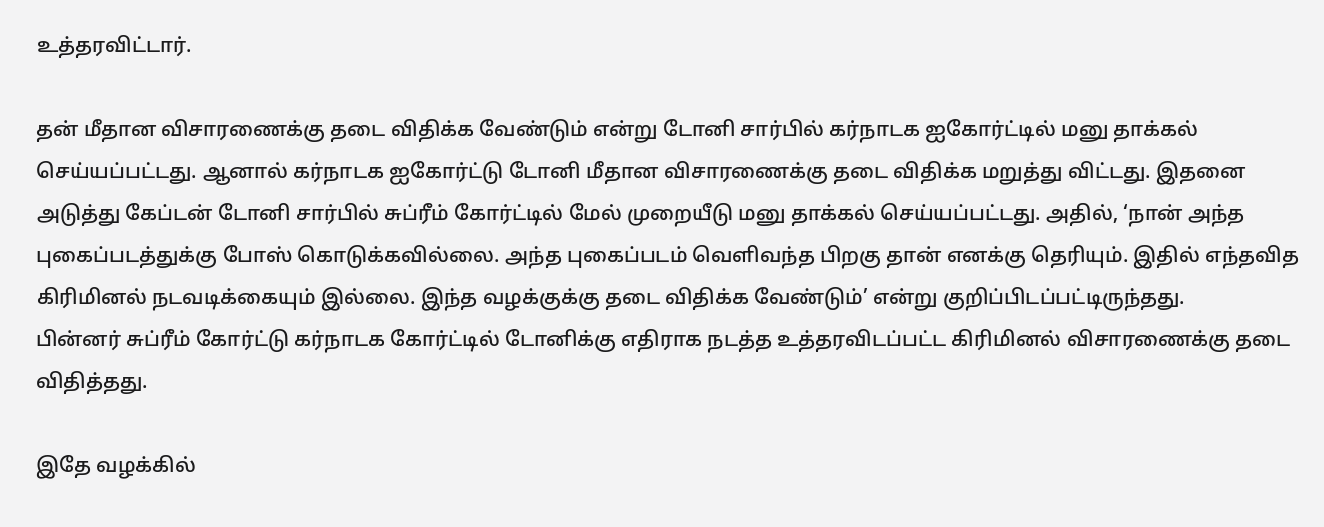உத்தரவிட்டார்.

தன் மீதான விசாரணைக்கு தடை விதிக்க வேண்டும் என்று டோனி சார்பில் கர்நாடக ஐகோர்ட்டில் மனு தாக்கல் செய்யப்பட்டது. ஆனால் கர்நாடக ஐகோர்ட்டு டோனி மீதான விசாரணைக்கு தடை விதிக்க மறுத்து விட்டது. இதனை அடுத்து கேப்டன் டோனி சார்பில் சுப்ரீம் கோர்ட்டில் மேல் முறையீடு மனு தாக்கல் செய்யப்பட்டது. அதில், ‘நான் அந்த புகைப்படத்துக்கு போஸ் கொடுக்கவில்லை. அந்த புகைப்படம் வெளிவந்த பிறகு தான் எனக்கு தெரியும். இதில் எந்தவித கிரிமினல் நடவடிக்கையும் இல்லை. இந்த வழக்குக்கு தடை விதிக்க வேண்டும்’ என்று குறிப்பிடப்பட்டிருந்தது.
பின்னர் சுப்ரீம் கோர்ட்டு கர்நாடக கோர்ட்டில் டோனிக்கு எதிராக நடத்த உத்தரவிடப்பட்ட கிரிமினல் விசாரணைக்கு தடை விதித்தது.

இதே வழக்கில்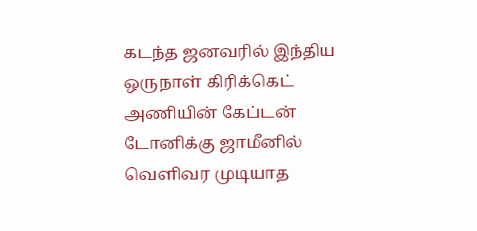கடந்த ஜனவரில் இந்திய ஒருநாள் கிரிக்கெட் அணியின் கேப்டன் டோனிக்கு ஜாமீனில் வெளிவர முடியாத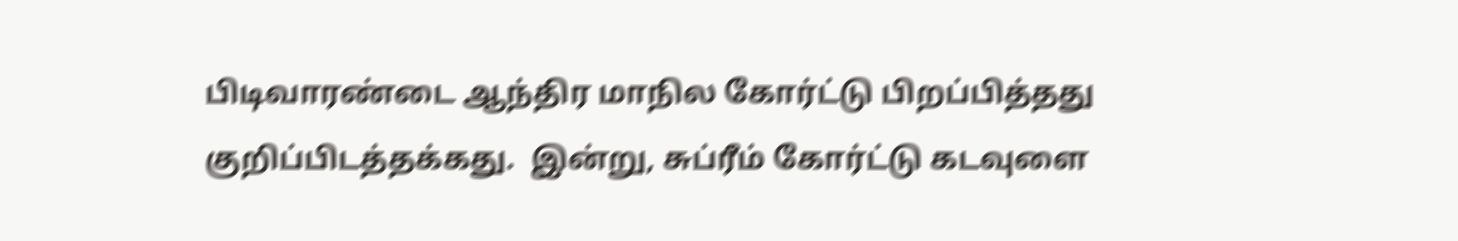பிடிவாரண்டை ஆந்திர மாநில கோர்ட்டு பிறப்பித்தது குறிப்பிடத்தக்கது.  இன்று, சுப்ரீம் கோர்ட்டு கடவுளை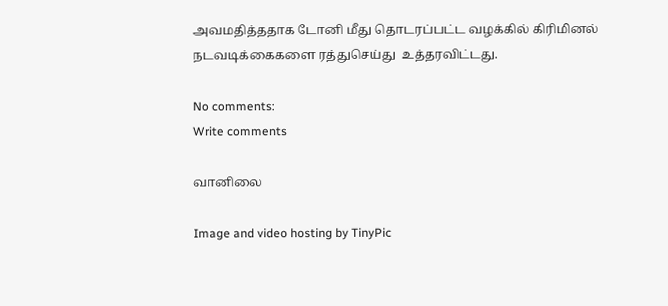அவமதித்ததாக டோனி மீது தொடரப்பட்ட வழக்கில் கிரிமினல் நடவடிக்கைகளை ரத்துசெய்து  உத்தரவிட்டது.

No comments:
Write comments

வானிலை

Image and video hosting by TinyPic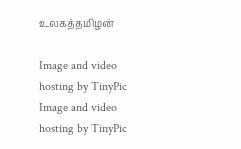உலகத்தமிழன்

Image and video hosting by TinyPic
Image and video hosting by TinyPic